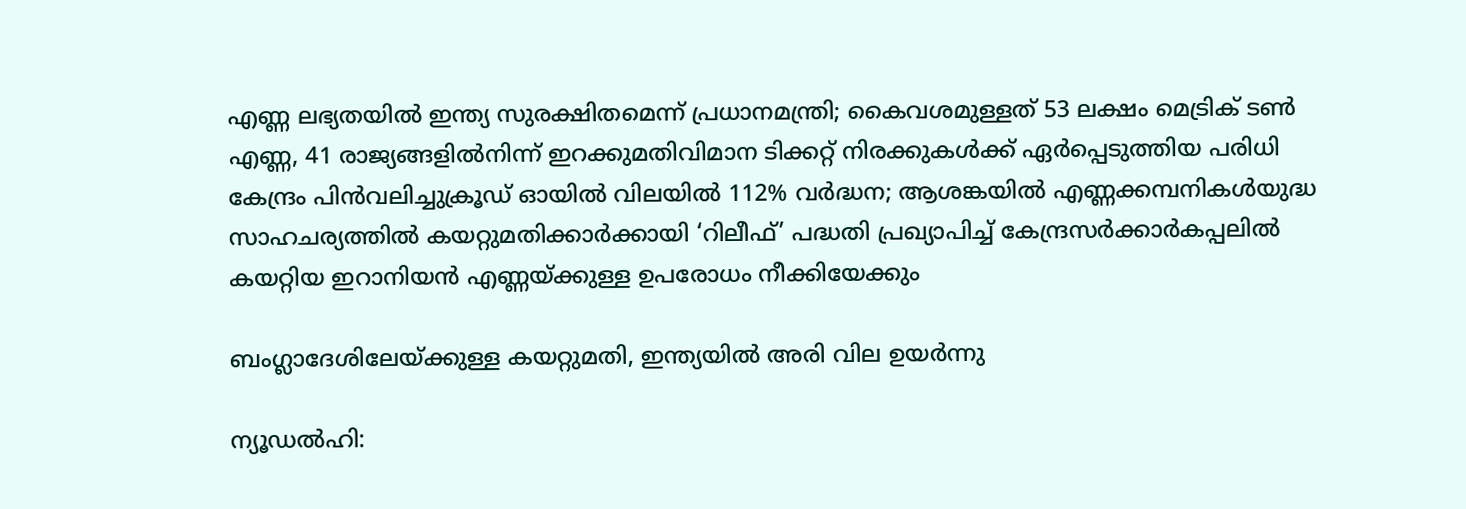എണ്ണ ലഭ്യതയിൽ ഇന്ത്യ സുരക്ഷിതമെന്ന് പ്രധാനമന്ത്രി; കൈവശമുള്ളത് 53 ലക്ഷം മെട്രിക് ടൺ എണ്ണ, 41 രാജ്യങ്ങളിൽനിന്ന് ഇറക്കുമതിവിമാന ടിക്കറ്റ് നിരക്കുകൾക്ക് ഏർപ്പെടുത്തിയ പരിധി കേന്ദ്രം പിൻവലിച്ചുക്രൂഡ് ഓയിൽ വിലയിൽ 112% വർദ്ധന; ആശങ്കയിൽ എണ്ണക്കമ്പനികൾയുദ്ധ സാഹചര്യത്തില്‍ കയറ്റുമതിക്കാർക്കായി ‘റിലീഫ്’ പദ്ധതി പ്രഖ്യാപിച്ച് കേന്ദ്രസർക്കാർകപ്പലിൽ കയറ്റിയ ഇറാനിയൻ എണ്ണയ്ക്കുള്ള ഉപരോധം നീക്കിയേക്കും

ബംഗ്ലാദേശിലേയ്ക്കുള്ള കയറ്റുമതി, ഇന്ത്യയില്‍ അരി വില ഉയര്‍ന്നു

ന്യൂഡല്‍ഹി: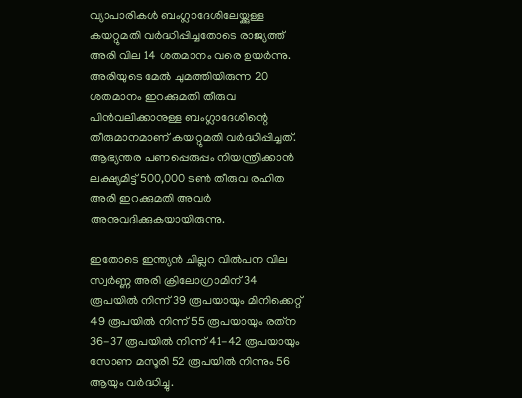വ്യാപാരികള്‍ ബംഗ്ലാദേശിലേയ്ക്കുള്ള കയറ്റുമതി വര്‍ദ്ധിപ്പിച്ചതോടെ രാജ്യത്ത് അരി വില 14 ശതമാനം വരെ ഉയര്‍ന്നു. അരിയുടെ മേല്‍ ചുമത്തിയിരുന്ന 20 ശതമാനം ഇറക്കുമതി തീരുവ പിന്‍വലിക്കാനുള്ള ബംഗ്ലാദേശിന്റെ തീരുമാനമാണ് കയറ്റുമതി വര്‍ദ്ധിപ്പിച്ചത്. ആഭ്യന്തര പണപ്പെരുപ്പം നിയന്ത്രിക്കാന്‍ ലക്ഷ്യമിട്ട് 500,000 ടണ്‍ തീരുവ രഹിത അരി ഇറക്കുമതി അവര്‍ അനുവദിക്കുകയായിരുന്നു.

ഇതോടെ ഇന്ത്യന്‍ ചില്ലറ വില്‍പന വില സ്വര്‍ണ്ണ അരി ക്രിലോഗ്രാമിന് 34 രൂപയില്‍ നിന്ന് 39 രൂപയായും മിനിക്കെറ്റ് 49 രൂപയില്‍ നിന്ന് 55 രൂപയായും രത്‌ന 36-37 രൂപയില്‍ നിന്ന് 41-42 രൂപയായും സോണ മസൂരി 52 രൂപയില്‍ നിന്നും 56 ആയും വര്‍ദ്ധിച്ചു.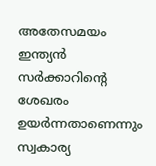അതേസമയം ഇന്ത്യന്‍ സര്‍ക്കാറിന്റെ ശേഖരം ഉയര്‍ന്നതാണെന്നും സ്വകാര്യ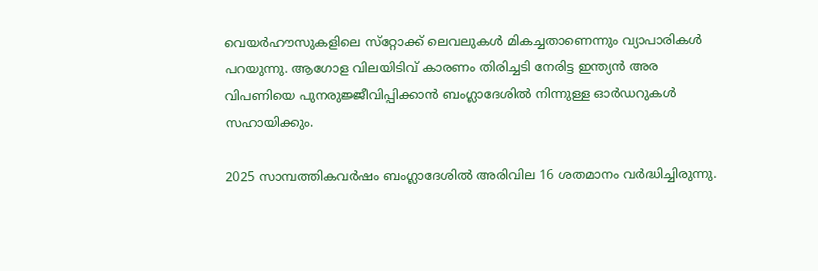വെയര്‍ഹൗസുകളിലെ സ്‌റ്റോക്ക് ലെവലുകള്‍ മികച്ചതാണെന്നും വ്യാപാരികള്‍ പറയുന്നു. ആഗോള വിലയിടിവ് കാരണം തിരിച്ചടി നേരിട്ട ഇന്ത്യന്‍ അര വിപണിയെ പുനരുജ്ജീവിപ്പിക്കാന്‍ ബംഗ്ലാദേശില്‍ നിന്നുള്ള ഓര്‍ഡറുകള്‍ സഹായിക്കും.

2025 സാമ്പത്തികവര്‍ഷം ബംഗ്ലാദേശില്‍ അരിവില 16 ശതമാനം വര്‍ദ്ധിച്ചിരുന്നു.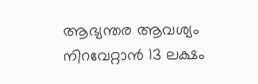ആഭ്യന്തര ആവശ്യം നിറവേറ്റാന്‍ 13 ലക്ഷം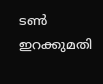ടണ്‍ ഇറക്കുമതി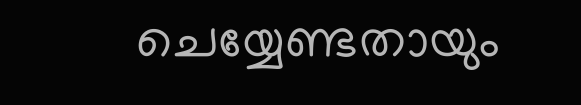ചെയ്യേണ്ടതായും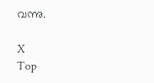വന്നു.

X
Top